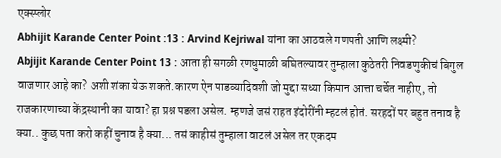एक्स्प्लोर
Abhijit Karande Center Point :13 : Arvind Kejriwal यांना का आठवले गणपती आणि लक्ष्मी?
Abjijit Karande Center Point 13 : आता ही सगळी रणधुमाळी बघितल्यावर तुम्हाला कुठेतरी निवडणुकीचं बिगुल वाजणार आहे का? अशी शंका येऊ शकते.कारण ऐन पाडव्यादिवशी जो मुद्दा सध्या किमान आत्ता चर्चेत नाहीए, तो राजकारणाच्या केंद्रस्थानी का यावा? हा प्रश्न पडला असेल. म्हणजे जसं राहत इंदोरींनी म्हटलं होतं. सरहदों पर बहुत तनाव है क्या.. कुछ पता करो कहीं चुनाव है क्या... तसं काहीसं तुम्हाला वाटलं असेल तर एकदम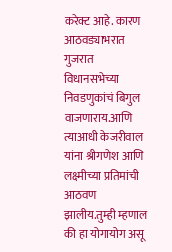करेक्ट आहे. कारण आठवड्याभरात गुजरात विधानसभेच्या निवडणुकांचं बिगुल वाजणाराय.आणि त्याआधी केजरीवाल यांना श्रीगणेश आणि लक्ष्मीच्या प्रतिमांची आठवण झालीय.तुम्ही म्हणाल की हा योगायोग असू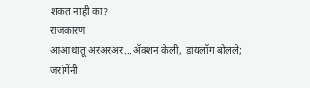शकत नाही का?
राजकारण
आआथातू अरअरअर...ॲक्शन केली, डायलॉग बोलले; जरांगेंनी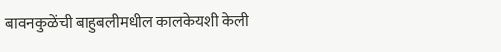बावनकुळेंची बाहुबलीमधील कालकेयशी केली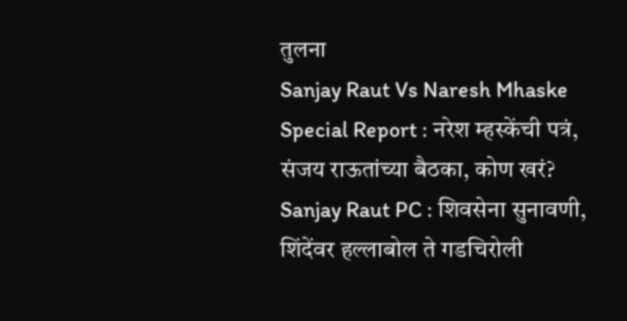तुलना
Sanjay Raut Vs Naresh Mhaske Special Report : नरेश म्हस्केंची पत्रं, संजय राऊतांच्या बैठका, कोण खरं?
Sanjay Raut PC : शिवसेना सुनावणी, शिंदेंवर हल्लाबोल ते गडचिरोली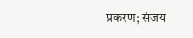प्रकरण; संजय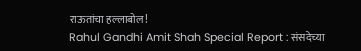राऊतांचा हल्लाबोल!
Rahul Gandhi Amit Shah Special Report : संसदेच्या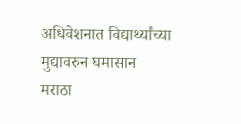अधिवेशनात विद्यार्थ्यांच्या मुद्यावरुन घमासान
मराठा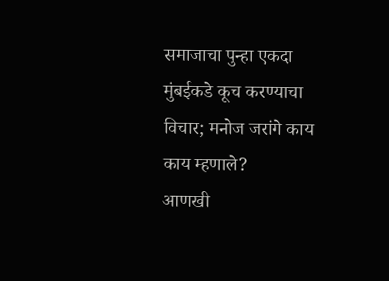समाजाचा पुन्हा एकदा मुंबईकडे कूच करण्याचा विचार; मनोज जरांगे काय काय म्हणाले?
आणखी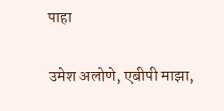पाहा

उमेश अलोणे, एबीपी माझा,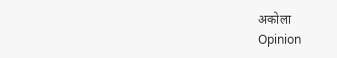अकोला
Opinion